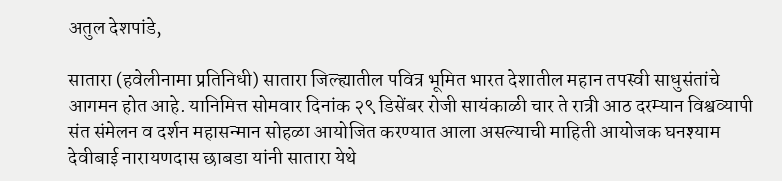अतुल देशपांडे,

सातारा (हवेलीनामा प्रतिनिधी) सातारा जिल्ह्यातील पवित्र भूमित भारत देशातील महान तपस्वी साधुसंतांचे आगमन होत आहे. यानिमित्त सोमवार दिनांक २९ डिसेंबर रोजी सायंकाळी चार ते रात्री आठ दरम्यान विश्वव्यापी संत संमेलन व दर्शन महासन्मान सोहळा आयोजित करण्यात आला असल्याची माहिती आयोजक घनश्याम देवीबाई नारायणदास छाबडा यांनी सातारा येथे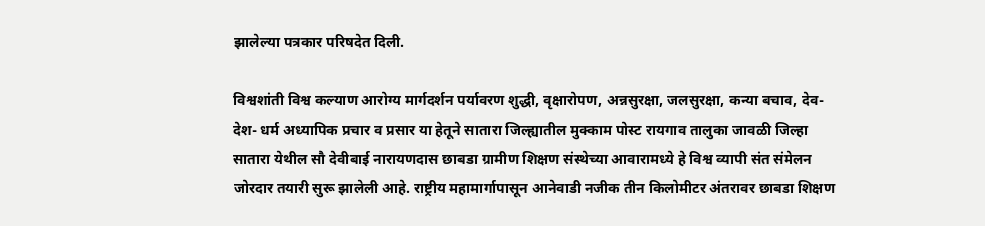झालेल्या पत्रकार परिषदेत दिली.

विश्वशांती विश्व कल्याण आरोग्य मार्गदर्शन पर्यावरण शुद्धी, वृक्षारोपण, अन्नसुरक्षा, जलसुरक्षा, कन्या बचाव, देव- देश- धर्म अध्यापिक प्रचार व प्रसार या हेतूने सातारा जिल्ह्यातील मुक्काम पोस्ट रायगाव तालुका जावळी जिल्हा सातारा येथील सौ देवीबाई नारायणदास छाबडा ग्रामीण शिक्षण संस्थेच्या आवारामध्ये हे विश्व व्यापी संत संमेलन जोरदार तयारी सुरू झालेली आहे. राष्ट्रीय महामार्गापासून आनेवाडी नजीक तीन किलोमीटर अंतरावर छाबडा शिक्षण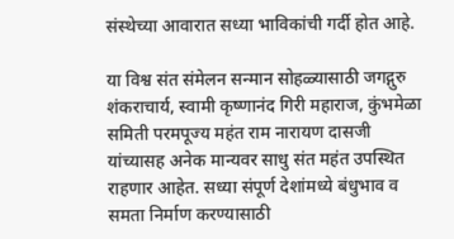संस्थेच्या आवारात सध्या भाविकांची गर्दी होत आहे.

या विश्व संत संमेलन सन्मान सोहळ्यासाठी जगद्गुरु शंकराचार्य, स्वामी कृष्णानंद गिरी महाराज, कुंभमेळा समिती परमपूज्य महंत राम नारायण दासजी यांच्यासह अनेक मान्यवर साधु संत महंत उपस्थित राहणार आहेत. सध्या संपूर्ण देशांमध्ये बंधुभाव व समता निर्माण करण्यासाठी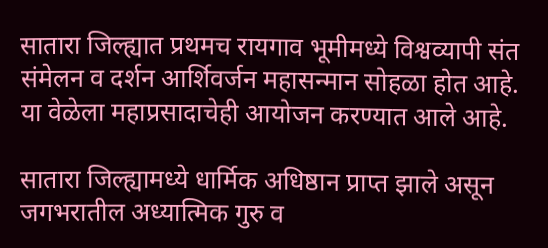सातारा जिल्ह्यात प्रथमच रायगाव भूमीमध्ये विश्वव्यापी संत संमेलन व दर्शन आर्शिवर्जन महासन्मान सोहळा होत आहे. या वेळेला महाप्रसादाचेही आयोजन करण्यात आले आहे.

सातारा जिल्ह्यामध्ये धार्मिक अधिष्ठान प्राप्त झाले असून जगभरातील अध्यात्मिक गुरु व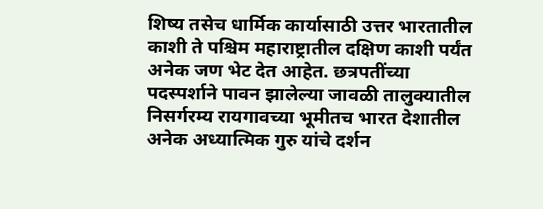शिष्य तसेच धार्मिक कार्यासाठी उत्तर भारतातील काशी ते पश्चिम महाराष्ट्रातील दक्षिण काशी पर्यंत अनेक जण भेट देत आहेत. छत्रपतींच्या पदस्पर्शाने पावन झालेल्या जावळी तालुक्यातील निसर्गरम्य रायगावच्या भूमीतच भारत देशातील अनेक अध्यात्मिक गुरु यांचे दर्शन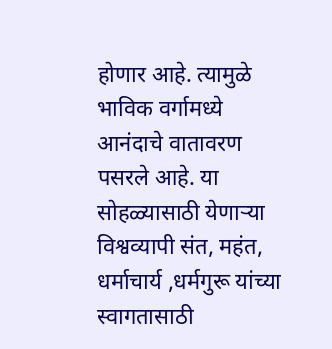होणार आहे. त्यामुळे भाविक वर्गामध्ये आनंदाचे वातावरण पसरले आहे. या सोहळ्यासाठी येणाऱ्या विश्वव्यापी संत, महंत, धर्माचार्य ,धर्मगुरू यांच्या स्वागतासाठी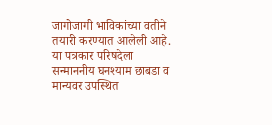जागोजागी भाविकांच्या वतीने तयारी करण्यात आलेली आहे. या पत्रकार परिषदेला सन्माननीय घनश्याम छाबडा व मान्यवर उपस्थित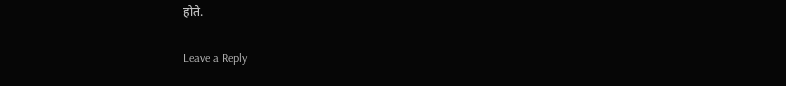होते.

Leave a Reply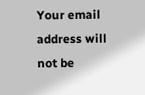Your email address will not be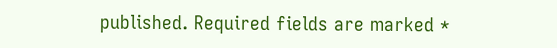published. Required fields are marked *